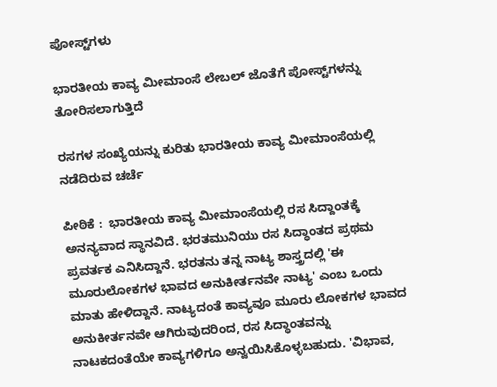ಪೋಸ್ಟ್‌ಗಳು

ಭಾರತೀಯ ಕಾವ್ಯ ಮೀಮಾಂಸೆ ಲೇಬಲ್ ಜೊತೆಗೆ ಪೋಸ್ಟ್‌ಗಳನ್ನು ತೋರಿಸಲಾಗುತ್ತಿದೆ

ರಸಗಳ ಸಂಖ್ಯೆಯನ್ನು ಕುರಿತು ಭಾರತೀಯ ಕಾವ್ಯ ಮೀಮಾಂಸೆಯಲ್ಲಿ ನಡೆದಿರುವ ಚರ್ಚೆ

ಪೀಠಿಕೆ :  ಭಾರತೀಯ ಕಾವ್ಯ ಮೀಮಾಂಸೆಯಲ್ಲಿ ರಸ ಸಿದ್ದಾಂತಕ್ಕೆ ಅನನ್ಯವಾದ ಸ್ಥಾನವಿದೆ. ಭರತಮುನಿಯು ರಸ ಸಿದ್ಧಾಂತದ ಪ್ರಥಮ ಪ್ರವರ್ತಕ ಎನಿಸಿದ್ದಾನೆ‌. ಭರತನು ತನ್ನ ನಾಟ್ಯ ಶಾಸ್ತ್ರದಲ್ಲಿ 'ಈ ಮೂರುಲೋಕಗಳ ಭಾವದ ಅನುಕೀರ್ತನವೇ ನಾಟ್ಯ' ಎಂಬ ಒಂದು ಮಾತು ಹೇಳಿದ್ದಾನೆ. ನಾಟ್ಯದಂತೆ ಕಾವ್ಯವೂ ಮೂರು ಲೋಕಗಳ ಭಾವದ ಅನುಕೀರ್ತನವೇ ಆಗಿರುವುದರಿಂದ, ರಸ ಸಿದ್ಧಾಂತವನ್ನು ನಾಟಕದಂತೆಯೇ ಕಾವ್ಯಗಳಿಗೂ ಅನ್ವಯಿಸಿಕೊಳ್ಳಬಹುದು. 'ವಿಭಾವ,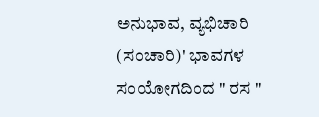ಅನುಭಾವ, ವ್ಯಭಿಚಾರಿ (ಸಂಚಾರಿ)' ಭಾವಗಳ ಸಂಯೋಗದಿಂದ " ರಸ "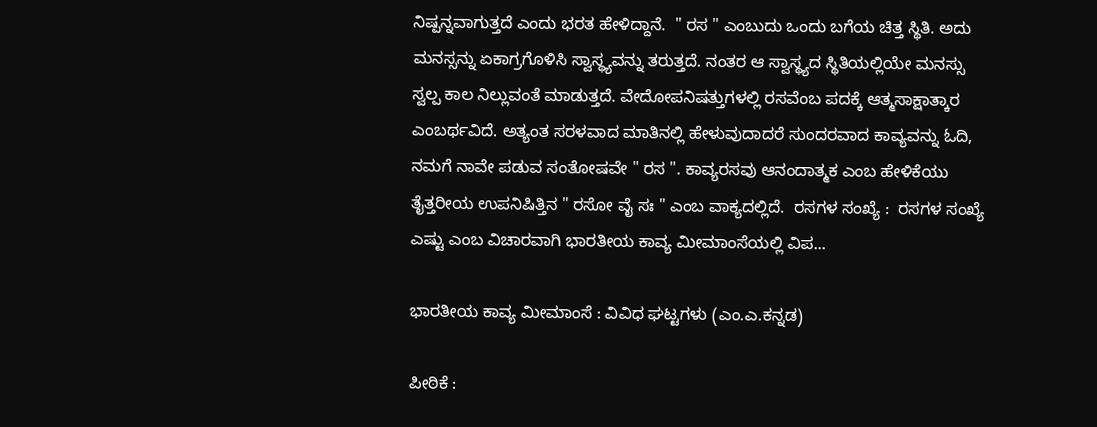ನಿಷ್ಪನ್ನವಾಗುತ್ತದೆ ಎಂದು ಭರತ ಹೇಳಿದ್ದಾನೆ.  " ರಸ " ಎಂಬುದು ಒಂದು ಬಗೆಯ ಚಿತ್ತ ಸ್ಥಿತಿ. ಅದು ಮನಸ್ಸನ್ನು ಏಕಾಗ್ರಗೊಳಿಸಿ ಸ್ವಾಸ್ಥ್ಯವನ್ನು ತರುತ್ತದೆ. ನಂತರ ಆ ಸ್ವಾಸ್ಥ್ಯದ ಸ್ಥಿತಿಯಲ್ಲಿಯೇ ಮನಸ್ಸು ಸ್ವಲ್ಪ ಕಾಲ ನಿಲ್ಲುವಂತೆ ಮಾಡುತ್ತದೆ. ವೇದೋಪನಿಷತ್ತುಗಳಲ್ಲಿ ರಸವೆಂಬ ಪದಕ್ಕೆ ಆತ್ಮಸಾಕ್ಷಾತ್ಕಾರ ಎಂಬರ್ಥವಿದೆ. ಅತ್ಯಂತ ಸರಳವಾದ ಮಾತಿನಲ್ಲಿ ಹೇಳುವುದಾದರೆ ಸುಂದರವಾದ ಕಾವ್ಯವನ್ನು ಓದಿ, ನಮಗೆ ನಾವೇ ಪಡುವ ಸಂತೋಷವೇ " ರಸ ". ಕಾವ್ಯರಸವು ಆನಂದಾತ್ಮಕ ಎಂಬ ಹೇಳಿಕೆಯು ತೈತ್ತರೀಯ ಉಪನಿಷಿತ್ತಿನ " ರಸೋ ವೈ ಸಃ " ಎಂಬ ವಾಕ್ಯದಲ್ಲಿದೆ.  ರಸಗಳ ಸಂಖ್ಯೆ :  ರಸಗಳ ಸಂಖ್ಯೆ ಎಷ್ಟು ಎಂಬ ವಿಚಾರವಾಗಿ ಭಾರತೀಯ ಕಾವ್ಯ ಮೀಮಾಂಸೆಯಲ್ಲಿ ವಿಪ...

ಭಾರತೀಯ ಕಾವ್ಯ ಮೀಮಾಂಸೆ : ವಿವಿಧ ಘಟ್ಟಗಳು (ಎಂ.ಎ.ಕನ್ನಡ)

ಪೀಠಿಕೆ :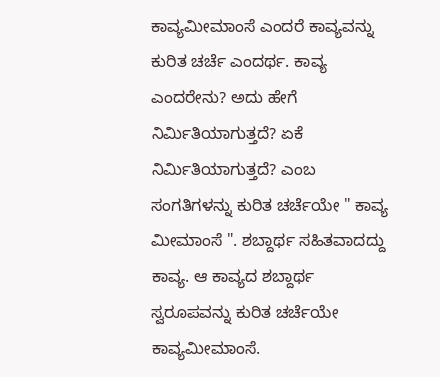ಕಾವ್ಯಮೀಮಾಂಸೆ ಎಂದರೆ ಕಾವ್ಯವನ್ನು ಕುರಿತ ಚರ್ಚೆ ಎಂದರ್ಥ. ಕಾವ್ಯ ಎಂದರೇನು? ಅದು ಹೇಗೆ ನಿರ್ಮಿತಿಯಾಗುತ್ತದೆ? ಏಕೆ ನಿರ್ಮಿತಿಯಾಗುತ್ತದೆ? ಎಂಬ ಸಂಗತಿಗಳನ್ನು ಕುರಿತ ಚರ್ಚೆಯೇ " ಕಾವ್ಯ ಮೀಮಾಂಸೆ ". ಶಬ್ದಾರ್ಥ ಸಹಿತವಾದದ್ದು ಕಾವ್ಯ. ಆ ಕಾವ್ಯದ ಶಬ್ದಾರ್ಥ ಸ್ವರೂಪವನ್ನು ಕುರಿತ ಚರ್ಚೆಯೇ ಕಾವ್ಯಮೀಮಾಂಸೆ.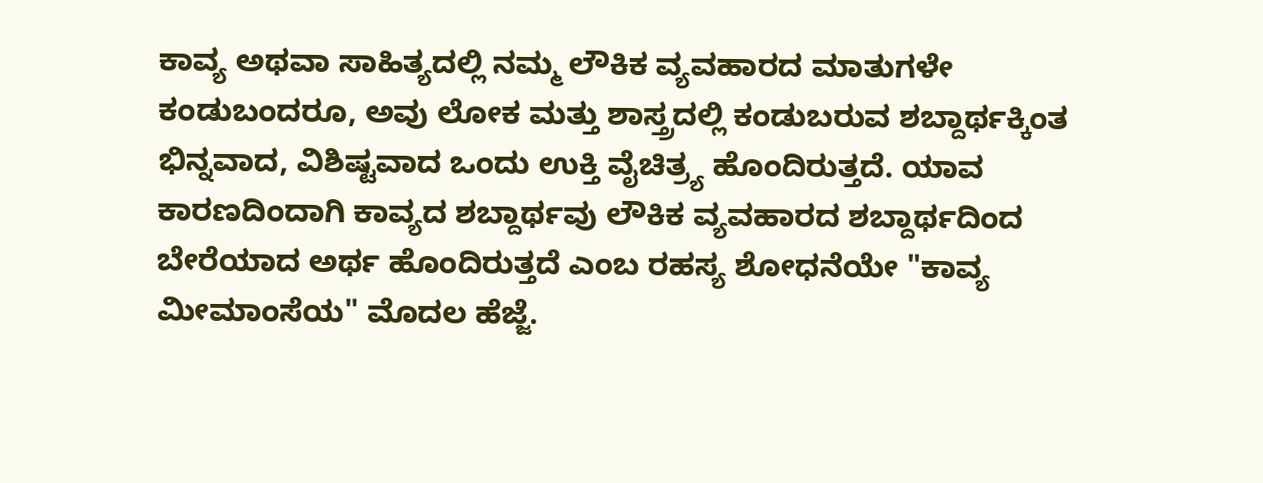ಕಾವ್ಯ ಅಥವಾ ಸಾಹಿತ್ಯದಲ್ಲಿ ನಮ್ಮ ಲೌಕಿಕ ವ್ಯವಹಾರದ ಮಾತುಗಳೇ ಕಂಡುಬಂದರೂ, ಅವು ಲೋಕ ಮತ್ತು ಶಾಸ್ತ್ರದಲ್ಲಿ ಕಂಡುಬರುವ ಶಬ್ದಾರ್ಥಕ್ಕಿಂತ ಭಿನ್ನವಾದ, ವಿಶಿಷ್ಟವಾದ ಒಂದು ಉಕ್ತಿ ವೈಚಿತ್ರ್ಯ ಹೊಂದಿರುತ್ತದೆ. ಯಾವ ಕಾರಣದಿಂದಾಗಿ ಕಾವ್ಯದ ಶಬ್ದಾರ್ಥವು ಲೌಕಿಕ ವ್ಯವಹಾರದ ಶಬ್ದಾರ್ಥದಿಂದ ಬೇರೆಯಾದ ಅರ್ಥ ಹೊಂದಿರುತ್ತದೆ‌ ಎಂಬ ರಹಸ್ಯ ಶೋಧನೆಯೇ "ಕಾವ್ಯ ಮೀಮಾಂಸೆಯ" ಮೊದಲ ಹೆಜ್ಜೆ.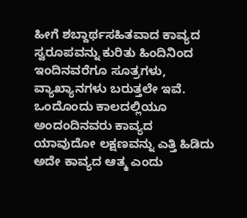ಹೀಗೆ ಶಬ್ದಾರ್ಥಸಹಿತವಾದ ಕಾವ್ಯದ ಸ್ವರೂಪವನ್ನು ಕುರಿತು ಹಿಂದಿನಿಂದ ಇಂದಿನವರೆಗೂ ಸೂತ್ರಗಳು, ವ್ಯಾಖ್ಯಾನಗಳು ಬರುತ್ತಲೇ ಇವೆ. ಒಂದೊಂದು ಕಾಲದಲ್ಲಿಯೂ ಅಂದಂದಿನವರು ಕಾವ್ಯದ ಯಾವುದೋ ಲಕ್ಷಣವನ್ನು ಎತ್ತಿ ಹಿಡಿದು ಅದೇ ಕಾವ್ಯದ ಆತ್ಮ ಎಂದು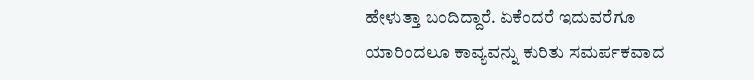ಹೇಳುತ್ತಾ ಬಂದಿದ್ದಾರೆ. ಏಕೆಂದರೆ ಇದುವರೆಗೂ ಯಾರಿಂದಲೂ ಕಾವ್ಯವನ್ನು ಕುರಿತು ಸಮರ್ಪಕವಾದ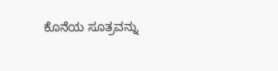ಕೊನೆಯ ಸೂತ್ರವನ್ನು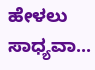ಹೇಳಲು ಸಾಧ್ಯವಾ...